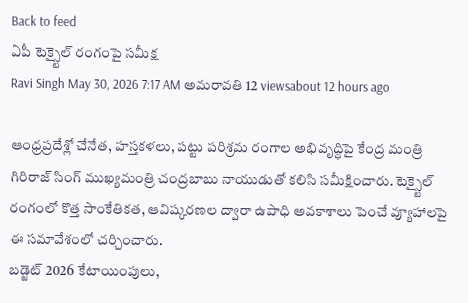Back to feed
ఏపీ టెక్స్టైల్ రంగంపై సమీక్ష
Ravi Singh May 30, 2026 7:17 AM అమరావతి 12 viewsabout 12 hours ago

ఆంధ్రప్రదేశ్లో చేనేత, హస్తకళలు, పట్టు పరిశ్రమ రంగాల అభివృద్ధిపై కేంద్ర మంత్రి గిరిరాజ్ సింగ్ ముఖ్యమంత్రి చంద్రబాబు నాయుడుతో కలిసి సమీక్షించారు. టెక్స్టైల్ రంగంలో కొత్త సాంకేతికత, ఆవిష్కరణల ద్వారా ఉపాధి అవకాశాలు పెంచే వ్యూహాలపై ఈ సమావేశంలో చర్చించారు.
బడ్జెట్ 2026 కేటాయింపులు,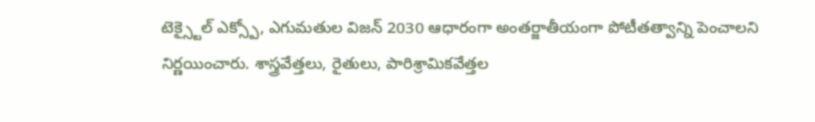టెక్స్టైల్ ఎక్స్పో, ఎగుమతుల విజన్ 2030 ఆధారంగా అంతర్జాతీయంగా పోటీతత్వాన్ని పెంచాలని నిర్ణయించారు. శాస్త్రవేత్తలు, రైతులు, పారిశ్రామికవేత్తల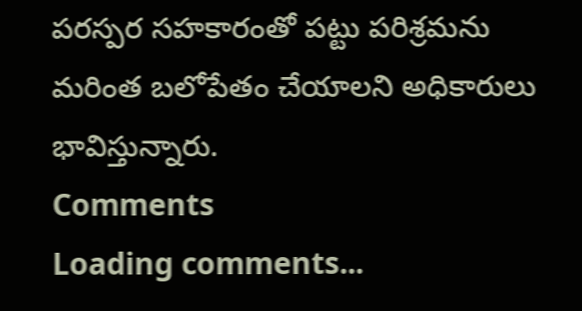పరస్పర సహకారంతో పట్టు పరిశ్రమను మరింత బలోపేతం చేయాలని అధికారులు భావిస్తున్నారు.
Comments
Loading comments...